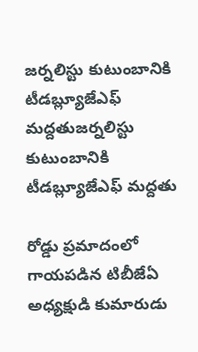జర్నలిస్టు కుటుంబానికి టీడబ్ల్యూజేఎఫ్ మద్దతుజర్నలిస్టు కుటుంబానికి టీడబ్ల్యూజేఎఫ్ మద్దతు

రోడ్డు ప్రమాదంలో గాయపడిన టిబీజేఏ అధ్యక్షుడి కుమారుడు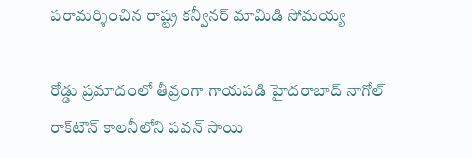పరామర్శించిన రాష్ట్ర కన్వీనర్ మామిడి సోమయ్య

రోడ్డు ప్రమాదంలో తీవ్రంగా గాయపడి హైదరాబాద్ నాగోల్ రాక్‌టౌన్ కాలనీలోని పవన్ సాయి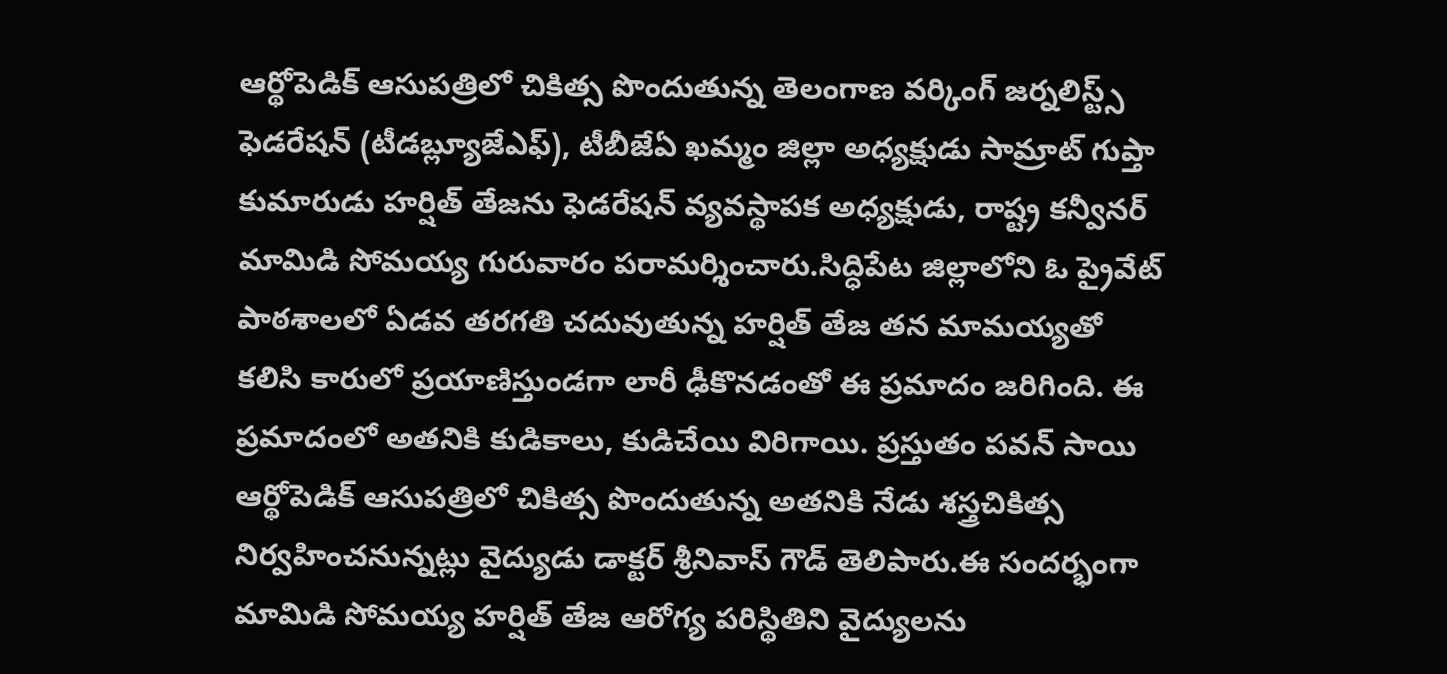ఆర్థోపెడిక్ ఆసుపత్రిలో చికిత్స పొందుతున్న తెలంగాణ వర్కింగ్ జర్నలిస్ట్స్ ఫెడరేషన్ (టీడబ్ల్యూజేఎఫ్), టీబీజేఏ ఖమ్మం జిల్లా అధ్యక్షుడు సామ్రాట్ గుప్తా కుమారుడు హర్షిత్ తేజను ఫెడరేషన్ వ్యవస్థాపక అధ్యక్షుడు, రాష్ట్ర కన్వీనర్ మామిడి సోమయ్య గురువారం పరామర్శించారు.సిద్ధిపేట జిల్లాలోని ఓ ప్రైవేట్ పాఠశాలలో ఏడవ తరగతి చదువుతున్న హర్షిత్ తేజ తన మామయ్యతో కలిసి కారులో ప్రయాణిస్తుండగా లారీ ఢీకొనడంతో ఈ ప్రమాదం జరిగింది. ఈ ప్రమాదంలో అతనికి కుడికాలు, కుడిచేయి విరిగాయి. ప్రస్తుతం పవన్ సాయి ఆర్థోపెడిక్ ఆసుపత్రిలో చికిత్స పొందుతున్న అతనికి నేడు శస్త్రచికిత్స నిర్వహించనున్నట్లు వైద్యుడు డాక్టర్ శ్రీనివాస్ గౌడ్ తెలిపారు.ఈ సందర్భంగా మామిడి సోమయ్య హర్షిత్ తేజ ఆరోగ్య పరిస్థితిని వైద్యులను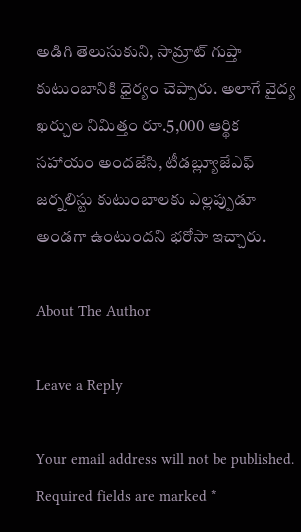అడిగి తెలుసుకుని, సామ్రాట్ గుప్తా కుటుంబానికి ధైర్యం చెప్పారు. అలాగే వైద్య ఖర్చుల నిమిత్తం రూ.5,000 ఆర్థిక సహాయం అందజేసి, టీడబ్ల్యూజేఎఫ్ జర్నలిస్టు కుటుంబాలకు ఎల్లప్పుడూ అండగా ఉంటుందని భరోసా ఇచ్చారు.

About The Author

Leave a Reply

Your email address will not be published. Required fields are marked *